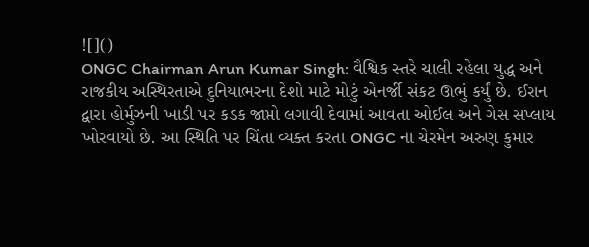![]()
ONGC Chairman Arun Kumar Singh: વૈશ્વિક સ્તરે ચાલી રહેલા યુદ્ધ અને રાજકીય અસ્થિરતાએ દુનિયાભરના દેશો માટે મોટું એનર્જી સંકટ ઊભું કર્યું છે. ઈરાન દ્વારા હોર્મુઝની ખાડી પર કડક જાપ્તો લગાવી દેવામાં આવતા ઓઈલ અને ગેસ સપ્લાય ખોરવાયો છે. આ સ્થિતિ પર ચિંતા વ્યક્ત કરતા ONGC ના ચેરમેન અરુણ કુમાર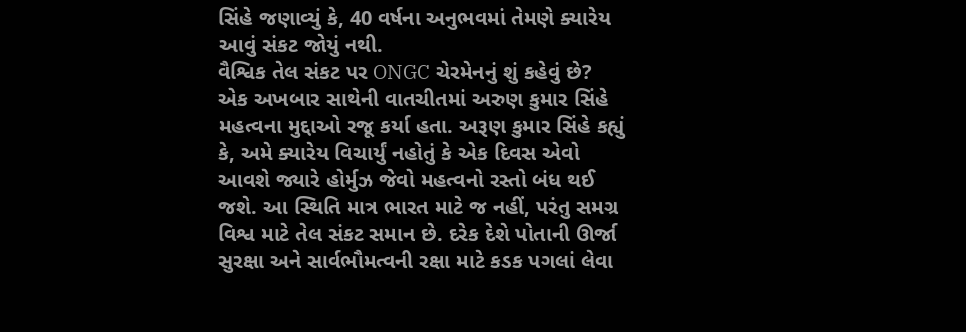સિંહે જણાવ્યું કે, 40 વર્ષના અનુભવમાં તેમણે ક્યારેય આવું સંકટ જોયું નથી.
વૈશ્વિક તેલ સંકટ પર ONGC ચેરમેનનું શું કહેવું છે?
એક અખબાર સાથેની વાતચીતમાં અરુણ કુમાર સિંહે મહત્વના મુદ્દાઓ રજૂ કર્યા હતા. અરૂણ કુમાર સિંહે કહ્યું કે, અમે ક્યારેય વિચાર્યું નહોતું કે એક દિવસ એવો આવશે જ્યારે હોર્મુઝ જેવો મહત્વનો રસ્તો બંધ થઈ જશે. આ સ્થિતિ માત્ર ભારત માટે જ નહીં, પરંતુ સમગ્ર વિશ્વ માટે તેલ સંકટ સમાન છે. દરેક દેશે પોતાની ઊર્જા સુરક્ષા અને સાર્વભૌમત્વની રક્ષા માટે કડક પગલાં લેવા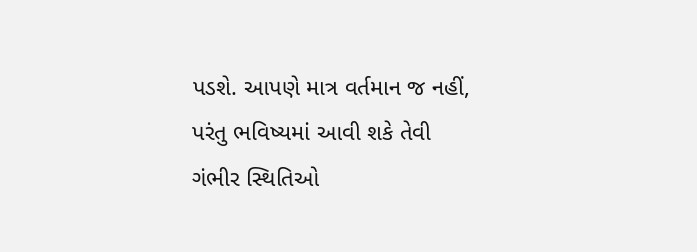પડશે. આપણે માત્ર વર્તમાન જ નહીં, પરંતુ ભવિષ્યમાં આવી શકે તેવી ગંભીર સ્થિતિઓ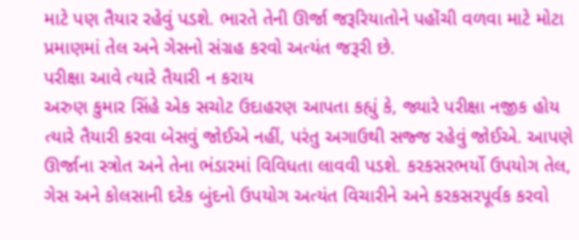માટે પણ તૈયાર રહેવું પડશે. ભારતે તેની ઊર્જા જરૂરિયાતોને પહોંચી વળવા માટે મોટા પ્રમાણમાં તેલ અને ગેસનો સંગ્રહ કરવો અત્યંત જરૂરી છે.
પરીક્ષા આવે ત્યારે તૈયારી ન કરાય
અરુણ કુમાર સિંહે એક સચોટ ઉદાહરણ આપતા કહ્યું કે, જ્યારે પરીક્ષા નજીક હોય ત્યારે તૈયારી કરવા બેસવું જોઈએ નહીં, પરંતુ અગાઉથી સજ્જ રહેવું જોઈએ. આપણે ઊર્જાના સ્ત્રોત અને તેના ભંડારમાં વિવિધતા લાવવી પડશે. કરકસરભર્યો ઉપયોગ તેલ, ગેસ અને કોલસાની દરેક બુંદનો ઉપયોગ અત્યંત વિચારીને અને કરકસરપૂર્વક કરવો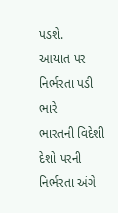પડશે.
આયાત પર નિર્ભરતા પડી ભારે
ભારતની વિદેશી દેશો પરની નિર્ભરતા અંગે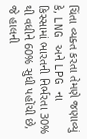ચિંતા વ્યક્ત કરતા તેમણે જણાવ્યું કે, LNG અને LPG ના કિસ્સામાં ભારતની નિર્ભરતા 30% થી વધીને 60% સુધી પહોંચી છે, જે હાલની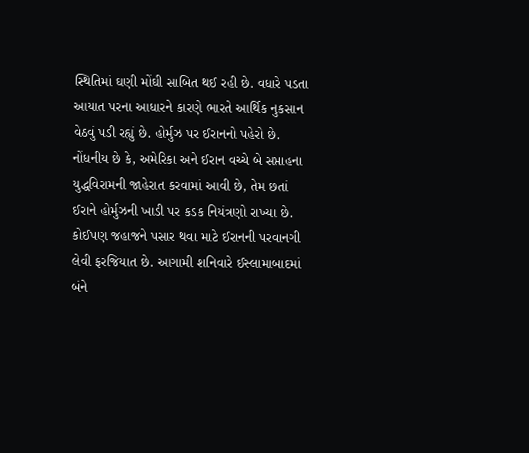સ્થિતિમાં ઘણી મોંઘી સાબિત થઈ રહી છે. વધારે પડતા આયાત પરના આધારને કારણે ભારતે આર્થિક નુકસાન વેઠવું પડી રહ્યું છે. હોર્મુઝ પર ઈરાનનો પહેરો છે. નોંધનીય છે કે, અમેરિકા અને ઈરાન વચ્ચે બે સપ્તાહના યુદ્ધવિરામની જાહેરાત કરવામાં આવી છે, તેમ છતાં ઈરાને હોર્મુઝની ખાડી પર કડક નિયંત્રણો રાખ્યા છે. કોઈપણ જહાજને પસાર થવા માટે ઈરાનની પરવાનગી લેવી ફરજિયાત છે. આગામી શનિવારે ઈસ્લામાબાદમાં બંને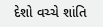દેશો વચ્ચે શાંતિ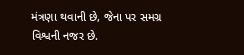મંત્રણા થવાની છે, જેના પર સમગ્ર વિશ્વની નજર છે.